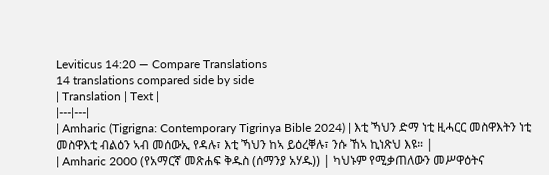Leviticus 14:20 — Compare Translations
14 translations compared side by side
| Translation | Text |
|---|---|
| Amharic (Tigrigna: Contemporary Tigrinya Bible 2024) | እቲ ኻህን ድማ ነቲ ዚሓርር መስዋእትን ነቲ መስዋእቲ ብልዕን ኣብ መሰውኢ የዳሉ፣ እቲ ኻህን ከኣ ይዕረቐሉ፣ ንሱ ኸኣ ኪነጽህ እዩ። |
| Amharic 2000 (የአማርኛ መጽሐፍ ቅዱስ (ሰማንያ አሃዱ)) | ካህኑም የሚቃጠለውን መሥዋዕትና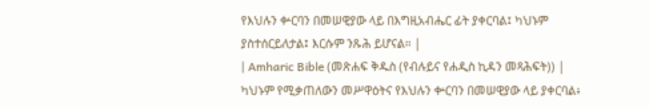የእህሉን ቍርባን በመሠዊያው ላይ በእግዚአብሔር ፊት ያቀርባል፤ ካህኑም ያስተሰርይለታል፤ እርሱም ንጹሕ ይሆናል። |
| Amharic Bible (መጽሐፍ ቅዱስ (የብሉይና የሐዲስ ኪዳን መጻሕፍት)) | ካህኑም የሚቃጠለውን መሥዋዕትና የእህሉን ቍርባን በመሠዊያው ላይ ያቀርባል፥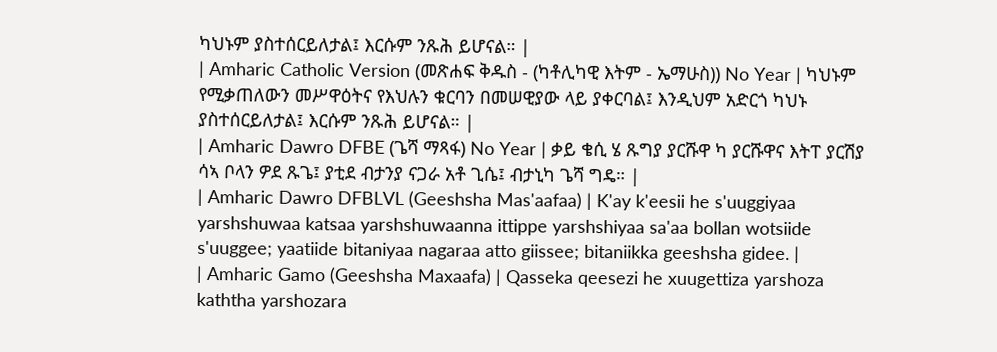ካህኑም ያስተሰርይለታል፤ እርሱም ንጹሕ ይሆናል። |
| Amharic Catholic Version (መጽሐፍ ቅዱስ - (ካቶሊካዊ እትም - ኤማሁስ)) No Year | ካህኑም የሚቃጠለውን መሥዋዕትና የእህሉን ቁርባን በመሠዊያው ላይ ያቀርባል፤ እንዲህም አድርጎ ካህኑ ያስተሰርይለታል፤ እርሱም ንጹሕ ይሆናል። |
| Amharic Dawro DFBE (ጌሻ ማጻፋ) No Year | ቃይ ቄሲ ሄ ጹግያ ያርሹዋ ካ ያርሹዋና እትፐ ያርሽያ ሳኣ ቦላን ዎደ ጹጌ፤ ያቲደ ብታንያ ናጋራ አቶ ጊሴ፤ ብታኒካ ጌሻ ግዴ። |
| Amharic Dawro DFBLVL (Geeshsha Mas'aafaa) | K'ay k'eesii he s'uuggiyaa yarshshuwaa katsaa yarshshuwaanna ittippe yarshshiyaa sa'aa bollan wotsiide s'uuggee; yaatiide bitaniyaa nagaraa atto giissee; bitaniikka geeshsha gidee. |
| Amharic Gamo (Geeshsha Maxaafa) | Qasseka qeesezi he xuugettiza yarshoza kaththa yarshozara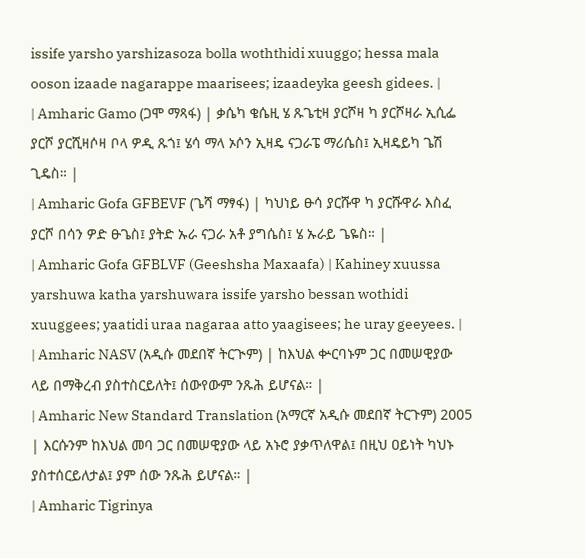issife yarsho yarshizasoza bolla woththidi xuuggo; hessa mala ooson izaade nagarappe maarisees; izaadeyka geesh gidees. |
| Amharic Gamo (ጋሞ ማጻፋ) | ቃሴካ ቄሴዚ ሄ ጹጌቲዛ ያርሾዛ ካ ያርሾዛራ ኢሲፌ ያርሾ ያርሺዛሶዛ ቦላ ዎዲ ጹጎ፤ ሄሳ ማላ ኦሶን ኢዛዴ ናጋራፔ ማሪሴስ፤ ኢዛዴይካ ጌሽ ጊዴስ። |
| Amharic Gofa GFBEVF (ጌሻ ማፃፋ) | ካህነይ ፁሳ ያርሹዋ ካ ያርሹዋራ እስፈ ያርሾ በሳን ዎድ ፁጌስ፤ ያትድ ኡራ ናጋራ አቶ ያግሴስ፤ ሄ ኡራይ ጌዬስ። |
| Amharic Gofa GFBLVF (Geeshsha Maxaafa) | Kahiney xuussa yarshuwa katha yarshuwara issife yarsho bessan wothidi xuuggees; yaatidi uraa nagaraa atto yaagisees; he uray geeyees. |
| Amharic NASV (አዲሱ መደበኛ ትርጒም) | ከእህል ቍርባኑም ጋር በመሠዊያው ላይ በማቅረብ ያስተስርይለት፤ ሰውየውም ንጹሕ ይሆናል። |
| Amharic New Standard Translation (አማርኛ አዲሱ መደበኛ ትርጉም) 2005 | እርሱንም ከእህል መባ ጋር በመሠዊያው ላይ አኑሮ ያቃጥለዋል፤ በዚህ ዐይነት ካህኑ ያስተሰርይለታል፤ ያም ሰው ንጹሕ ይሆናል። |
| Amharic Tigrinya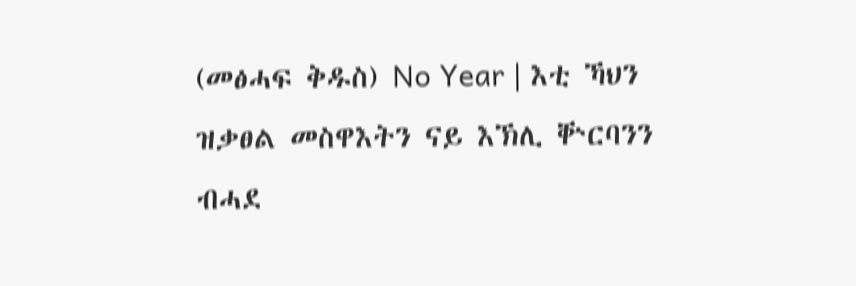(መፅሓፍ ቅዱስ) No Year | እቲ ኻህን ዝቃፀል መስዋእትን ናይ እኽሊ ቝርባንን ብሓደ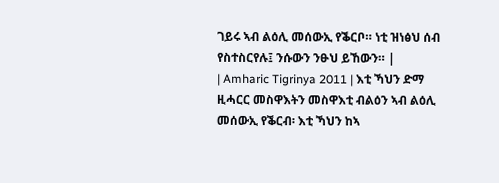ገይሩ ኣብ ልዕሊ መሰውኢ የቕርቦ። ነቲ ዝነፅህ ሰብ የስተስርየሉ፤ ንሱውን ንፁህ ይኸውን። |
| Amharic Tigrinya 2011 | እቲ ኻህን ድማ ዚሓርር መስዋእትን መስዋእቲ ብልዕን ኣብ ልዕሊ መሰውኢ የቕርብ፡ እቲ ኻህን ከኣ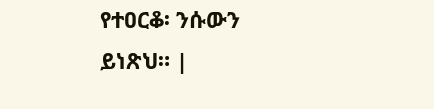የተዐርቆ፡ ንሱውን ይነጽህ። |